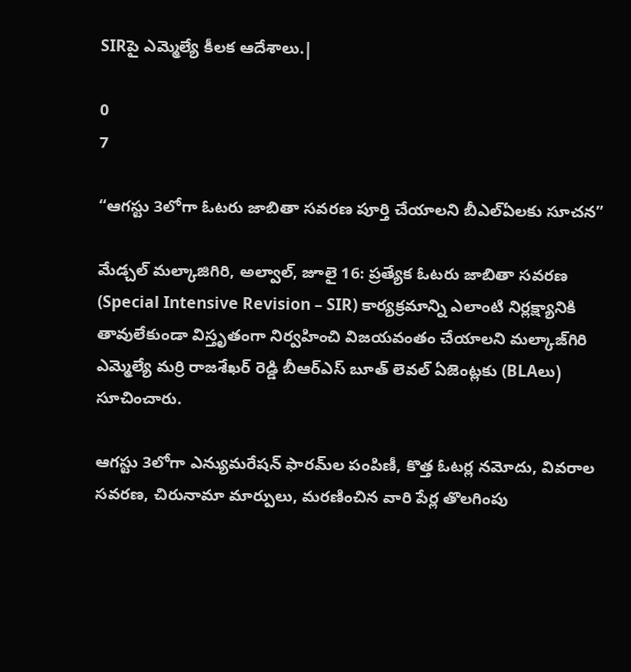SIRపై ఎమ్మెల్యే కీలక ఆదేశాలు.|

0
7

“ఆగస్టు 3లోగా ఓటరు జాబితా సవరణ పూర్తి చేయాలని బీఎల్ఏలకు సూచన”

మేడ్చల్ మల్కాజిగిరి, అల్వాల్, జూలై 16: ప్రత్యేక ఓటరు జాబితా సవరణ (Special Intensive Revision – SIR) కార్యక్రమాన్ని ఎలాంటి నిర్లక్ష్యానికి తావులేకుండా విస్తృతంగా నిర్వహించి విజయవంతం చేయాలని మల్కాజ్‌గిరి ఎమ్మెల్యే మర్రి రాజశేఖర్ రెడ్డి బీఆర్ఎస్ బూత్ లెవల్ ఏజెంట్లకు (BLAలు) సూచించారు.

ఆగస్టు 3లోగా ఎన్యుమరేషన్ ఫారమ్‌ల పంపిణీ, కొత్త ఓటర్ల నమోదు, వివరాల సవరణ, చిరునామా మార్పులు, మరణించిన వారి పేర్ల తొలగింపు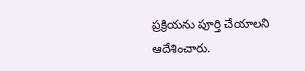ప్రక్రియను పూర్తి చేయాలని ఆదేశించారు.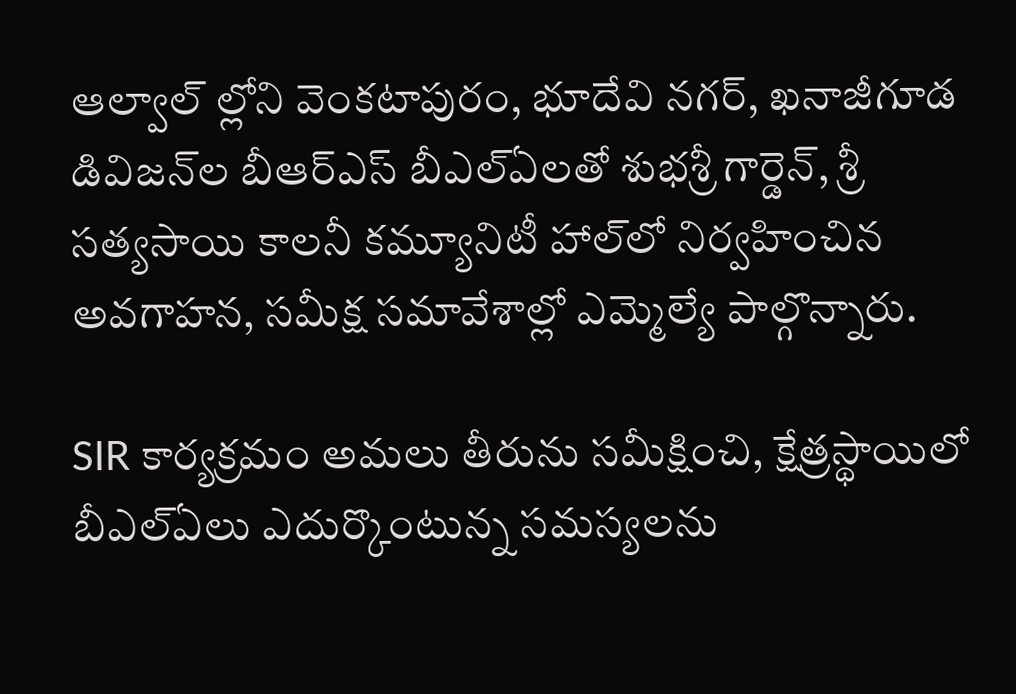ఆల్వాల్ ల్లోని వెంకటాపురం, భూదేవి నగర్, ఖనాజీగూడ డివిజన్‌ల బీఆర్ఎస్ బీఎల్ఏలతో శుభశ్రీ గార్డెన్, శ్రీ సత్యసాయి కాలనీ కమ్యూనిటీ హాల్‌లో నిర్వహించిన అవగాహన, సమీక్ష సమావేశాల్లో ఎమ్మెల్యే పాల్గొన్నారు.

SIR కార్యక్రమం అమలు తీరును సమీక్షించి, క్షేత్రస్థాయిలో బీఎల్ఏలు ఎదుర్కొంటున్న సమస్యలను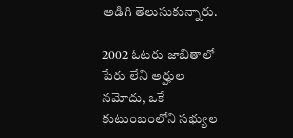అడిగి తెలుసుకున్నారు.

2002 ఓటరు జాబితాలో పేరు లేని అర్హుల నమోదు, ఒకే కుటుంబంలోని సభ్యుల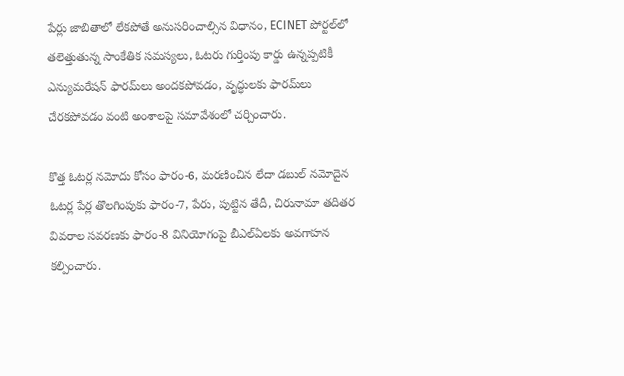పేర్లు జాబితాలో లేకపోతే అనుసరించాల్సిన విధానం, ECINET పోర్టల్‌లో తలెత్తుతున్న సాంకేతిక సమస్యలు, ఓటరు గుర్తింపు కార్డు ఉన్నప్పటికీ ఎన్యుమరేషన్ ఫారమ్‌లు అందకపోవడం, వృద్ధులకు ఫారమ్‌లు చేరకపోవడం వంటి అంశాలపై సమావేశంలో చర్చించారు.

కొత్త ఓటర్ల నమోదు కోసం ఫారం-6, మరణించిన లేదా డబుల్ నమోదైన ఓటర్ల పేర్ల తొలగింపుకు ఫారం-7, పేరు, పుట్టిన తేదీ, చిరునామా తదితర వివరాల సవరణకు ఫారం-8 వినియోగంపై బీఎల్ఏలకు అవగాహన కల్పించారు.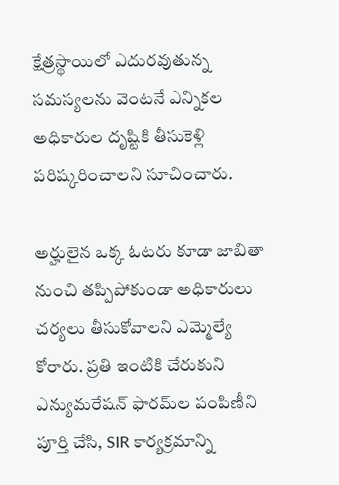క్షేత్రస్థాయిలో ఎదురవుతున్న సమస్యలను వెంటనే ఎన్నికల అధికారుల దృష్టికి తీసుకెళ్లి పరిష్కరించాలని సూచించారు.

అర్హులైన ఒక్క ఓటరు కూడా జాబితా నుంచి తప్పిపోకుండా అధికారులు చర్యలు తీసుకోవాలని ఎమ్మెల్యే కోరారు. ప్రతి ఇంటికి చేరుకుని ఎన్యుమరేషన్ ఫారమ్‌ల పంపిణీని పూర్తి చేసి, SIR కార్యక్రమాన్ని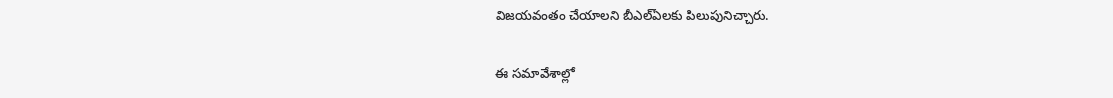విజయవంతం చేయాలని బీఎల్ఏలకు పిలుపునిచ్చారు.

ఈ సమావేశాల్లో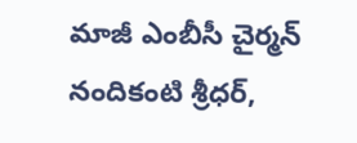మాజీ ఎంబీసీ చైర్మన్ నందికంటి శ్రీధర్,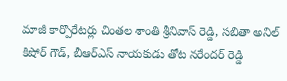మాజీ కార్పొరేటర్లు చింతల శాంతి శ్రీనివాస్ రెడ్డి, సబితా అనిల్ కిషోర్ గౌడ్, బీఆర్ఎస్ నాయకుడు తోట నరేందర్ రెడ్డి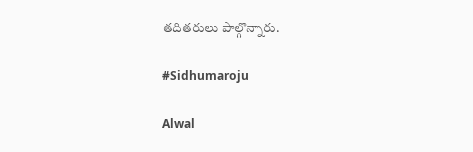తదితరులు పాల్గొన్నారు.

#Sidhumaroju

Alwal